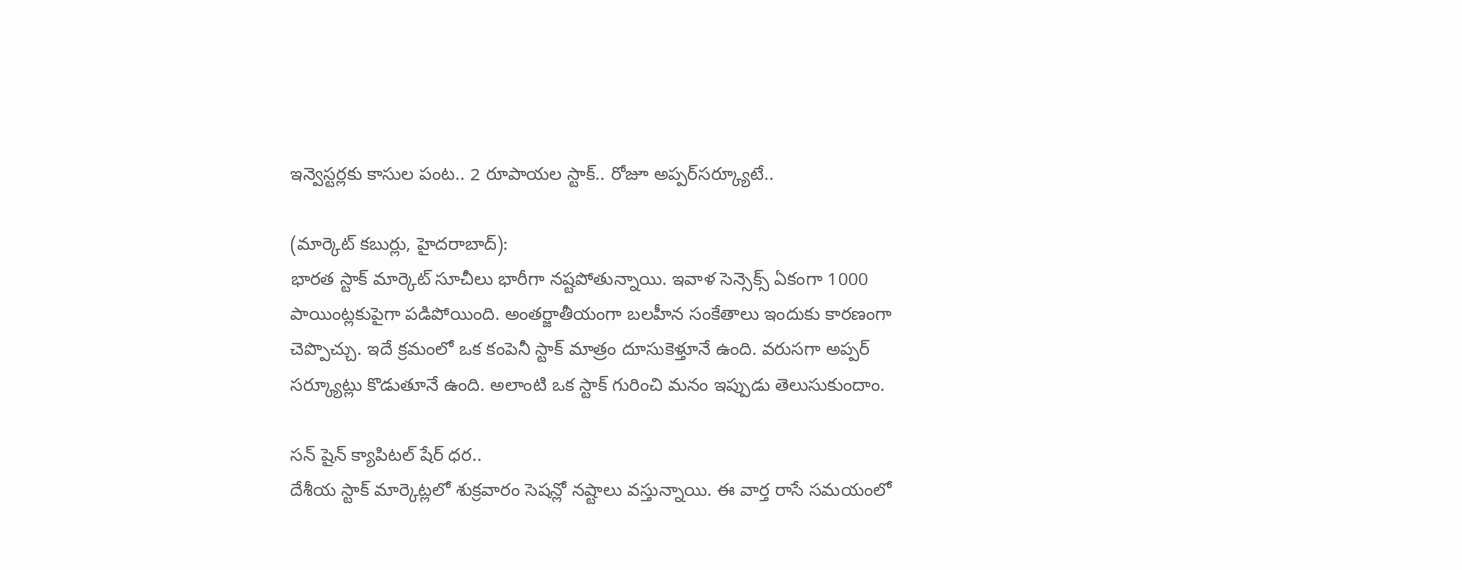ఇన్వెస్టర్లకు కాసుల పంట.. 2 రూపాయల స్టాక్‌.. రోజూ అప్పర్‌సర్క్యూటే..

(మార్కెట్‌ కబుర్లు, హైదరాబాద్‌):
భారత స్టాక్‌ మార్కెట్‌ సూచీలు భారీగా నష్టపోతున్నాయి. ఇవాళ సెన్సెక్స్‌ ఏకంగా 1000 పాయింట్లకుపైగా పడిపోయింది. అంతర్జాతీయంగా బలహీన సంకేతాలు ఇందుకు కారణంగా చెప్పొచ్చు. ఇదే క్రమంలో ఒక కంపెనీ స్టాక్‌ మాత్రం దూసుకెళ్తూనే ఉంది. వరుసగా అప్పర్‌ సర్క్యూట్లు కొడుతూనే ఉంది. అలాంటి ఒక స్టాక్‌ గురించి మనం ఇప్పుడు తెలుసుకుందాం.

సన్‌ షైన్‌ క్యాపిటల్‌ షేర్‌ ధర..
దేశీయ స్టాక్‌ మార్కెట్లలో శుక్రవారం సెషన్లో నష్టాలు వస్తున్నాయి. ఈ వార్త రాసే సమయంలో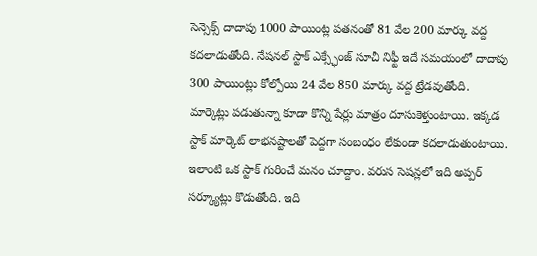సెన్సెక్స్‌ దాదాపు 1000 పాయింట్ల పతనంతో 81 వేల 200 మార్కు వద్ద కదలాడుతోంది. నేషనల్‌ స్టాక్‌ ఎక్స్ఛేంజ్‌ సూచీ నిఫ్టీ ఇదే సమయంలో దాదాపు 300 పాయింట్లు కోల్పోయి 24 వేల 850 మార్కు వద్ద ట్రేడవుతోంది. మార్కెట్లు పడుతున్నా కూడా కొన్ని షేర్లు మాత్రం దూసుకెళ్తుంటాయి. ఇక్కడ స్టాక్‌ మార్కెట్‌ లాభనష్టాలతో పెద్దగా సంబంధం లేకుండా కదలాడుతుంటాయి. ఇలాంటి ఒక స్టాక్‌ గురించే మనం చూద్దాం. వరుస సెషన్లలో ఇది అప్పర్‌ సర్క్యూట్లు కొడుతోంది. ఇది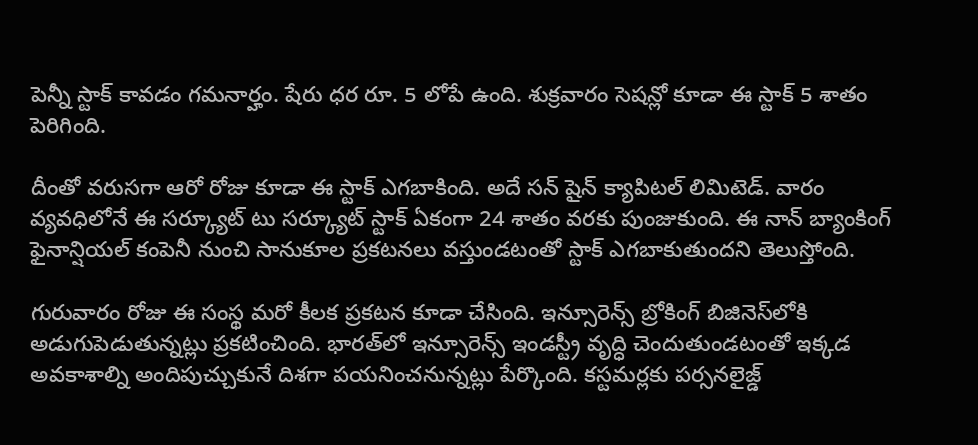పెన్నీ స్టాక్‌ కావడం గమనార్హం. షేరు ధర రూ. 5 లోపే ఉంది. శుక్రవారం సెషన్లో కూడా ఈ స్టాక్‌ 5 శాతం పెరిగింది.

దీంతో వరుసగా ఆరో రోజు కూడా ఈ స్టాక్‌ ఎగబాకింది. అదే సన్‌ షైన్‌ క్యాపిటల్‌ లిమిటెడ్‌. వారం వ్యవధిలోనే ఈ సర్క్యూట్‌ టు సర్క్యూట్‌ స్టాక్‌ ఏకంగా 24 శాతం వరకు పుంజుకుంది. ఈ నాన్‌ బ్యాంకింగ్‌ ఫైనాన్షియల్‌ కంపెనీ నుంచి సానుకూల ప్రకటనలు వస్తుండటంతో స్టాక్‌ ఎగబాకుతుందని తెలుస్తోంది.

గురువారం రోజు ఈ సంస్థ మరో కీలక ప్రకటన కూడా చేసింది. ఇన్సూరెన్స్‌ బ్రోకింగ్‌ బిజినెస్‌లోకి అడుగుపెడుతున్నట్లు ప్రకటించింది. భారత్‌లో ఇన్సూరెన్స్‌ ఇండస్ట్రీ వృద్ధి చెందుతుండటంతో ఇక్కడ అవకాశాల్ని అందిపుచ్చుకునే దిశగా పయనించనున్నట్లు పేర్కొంది. కస్టమర్లకు పర్సనలైజ్డ్‌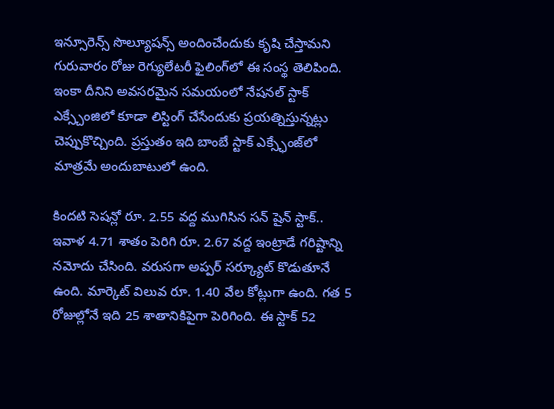ఇన్సూరెన్స్‌ సొల్యూషన్స్‌ అందించేందుకు కృషి చేస్తామని గురువారం రోజు రెగ్యులేటరీ ఫైలింగ్‌లో ఈ సంస్థ తెలిపింది. ఇంకా దీనిని అవసరమైన సమయంలో నేషనల్‌ స్టాక్‌ ఎక్స్చేంజిలో కూడా లిస్టింగ్‌ చేసేందుకు ప్రయత్నిస్తున్నట్లు చెప్పుకొచ్చింది. ప్రస్తుతం ఇది బాంబే స్టాక్‌ ఎక్స్ఛేంజ్‌లో మాత్రమే అందుబాటులో ఉంది.

కిందటి సెషన్లో రూ. 2.55 వద్ద ముగిసిన సన్‌ షైన్‌ స్టాక్‌.. ఇవాళ 4.71 శాతం పెరిగి రూ. 2.67 వద్ద ఇంట్రాడే గరిష్టాన్ని నమోదు చేసింది. వరుసగా అప్పర్‌ సర్క్యూట్‌ కొడుతూనే ఉంది. మార్కెట్‌ విలువ రూ. 1.40 వేల కోట్లుగా ఉంది. గత 5 రోజుల్లోనే ఇది 25 శాతానికిపైగా పెరిగింది. ఈ స్టాక్‌ 52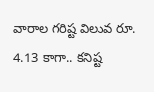వారాల గరిష్ట విలువ రూ. 4.13 కాగా.. కనిష్ట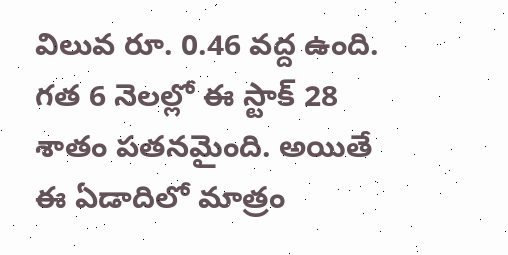విలువ రూ. 0.46 వద్ద ఉంది. గత 6 నెలల్లో ఈ స్టాక్‌ 28 శాతం పతనమైంది. అయితే ఈ ఏడాదిలో మాత్రం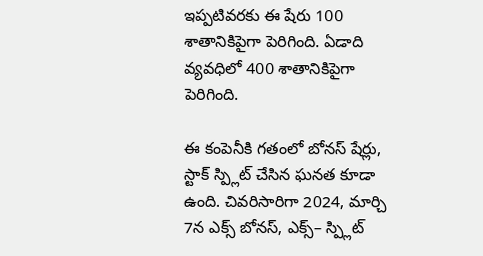ఇప్పటివరకు ఈ షేరు 100 శాతానికిపైగా పెరిగింది. ఏడాది వ్యవధిలో 400 శాతానికిపైగా పెరిగింది.

ఈ కంపెనీకి గతంలో బోనస్‌ షేర్లు, స్టాక్‌ స్ప్లిట్‌ చేసిన ఘనత కూడా ఉంది. చివరిసారిగా 2024, మార్చి 7న ఎక్స్‌ బోనస్, ఎక్స్‌– స్ప్లిట్‌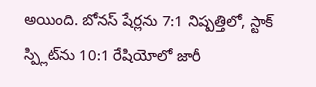అయింది. బోనస్‌ షేర్లను 7:1 నిష్పత్తిలో, స్టాక్‌ స్ప్లిట్‌ను 10:1 రేషియోలో జారీ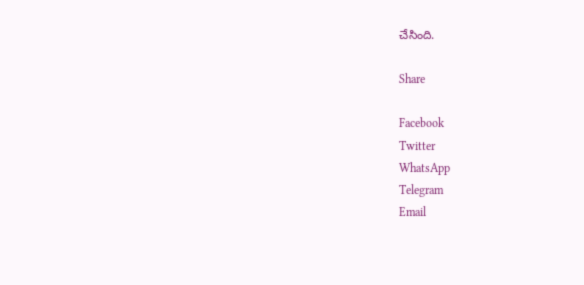చేసింది.

Share

Facebook
Twitter
WhatsApp
Telegram
Email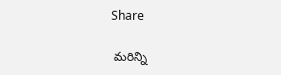Share

 మరిన్ని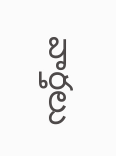వార్తలు